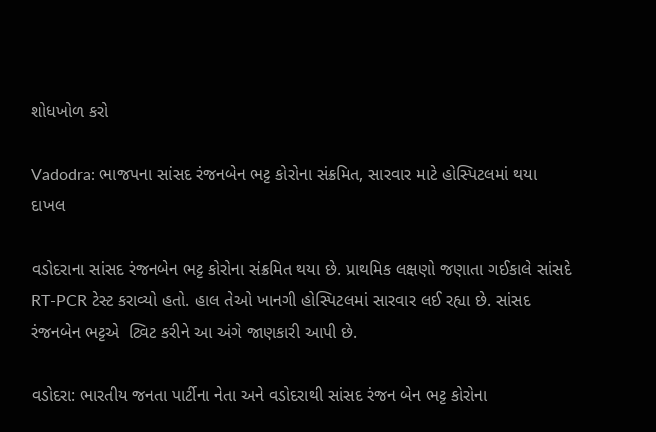શોધખોળ કરો

Vadodra: ભાજપના સાંસદ રંજનબેન ભટ્ટ કોરોના સંક્રમિત, સારવાર માટે હોસ્પિટલમાં થયા દાખલ

વડોદરાના સાંસદ રંજનબેન ભટ્ટ કોરોના સંક્રમિત થયા છે. પ્રાથમિક લક્ષણો જણાતા ગઈકાલે સાંસદે RT-PCR ટેસ્ટ કરાવ્યો હતો. હાલ તેઓ ખાનગી હોસ્પિટલમાં સારવાર લઈ રહ્યા છે. સાંસદ રંજનબેન ભટ્ટએ  ટ્વિટ કરીને આ અંગે જાણકારી આપી છે.

વડોદરા: ભારતીય જનતા પાર્ટીના નેતા અને વડોદરાથી સાંસદ રંજન બેન ભટ્ટ કોરોના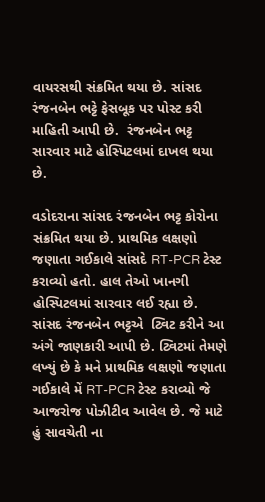વાયરસથી સંક્રમિત થયા છે. સાંસદ રંજનબેન ભટ્ટે ફેસબૂક પર પોસ્ટ કરી માહિતી આપી છે.  રંજનબેન ભટ્ટ સારવાર માટે હોસ્પિટલમાં દાખલ થયા છે.

વડોદરાના સાંસદ રંજનબેન ભટ્ટ કોરોના સંક્રમિત થયા છે. પ્રાથમિક લક્ષણો જણાતા ગઈકાલે સાંસદે RT-PCR ટેસ્ટ કરાવ્યો હતો. હાલ તેઓ ખાનગી હોસ્પિટલમાં સારવાર લઈ રહ્યા છે. સાંસદ રંજનબેન ભટ્ટએ  ટ્વિટ કરીને આ અંગે જાણકારી આપી છે. ટ્વિટમાં તેમણે લખ્યું છે કે મને પ્રાથમિક લક્ષણો જણાતા ગઈકાલે મેં RT-PCR ટેસ્ટ કરાવ્યો જે આજરોજ પોઝીટીવ આવેલ છે. જે માટે હું સાવચેતી ના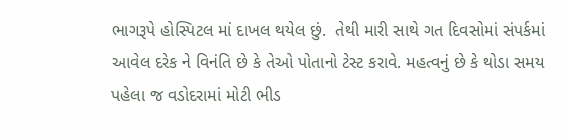ભાગરૂપે હોસ્પિટલ માં દાખલ થયેલ છું.  તેથી મારી સાથે ગત દિવસોમાં સંપર્કમાં આવેલ દરેક ને વિનંતિ છે કે તેઓ પોતાનો ટેસ્ટ કરાવે. મહત્વનું છે કે થોડા સમય પહેલા જ વડોદરામાં મોટી ભીડ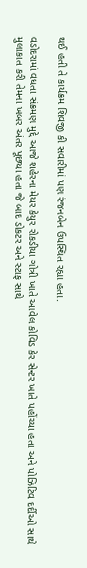થઈ હતી તે કાર્યક્રમ શિવજી કી સવારીમાં પણ રંજનબેન ઉપસ્થિત રહ્યા હતા.

વડોદરામાં વધતા સંક્રમણ મુદ્દે આજે શહેરના મેયર કેયુર રોકડીયા ગોત્રી ખાતે આવેલ કોવિડ કેર સેન્ટર ખાતે પહોંચ્યા હતા અને પોઝિટિવ દર્દીઓ સાથે મુલાકાત કરી તેમના ખબર અંતર પૂછ્યા હતા જે બાદ ડોકટર અને સ્ટાફ સાથે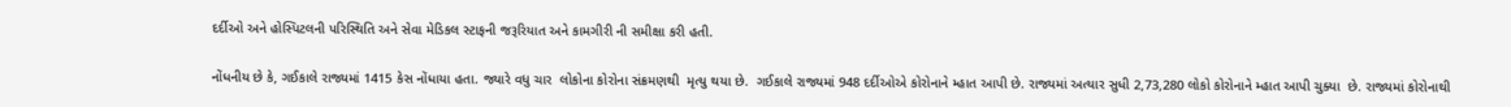દર્દીઓ અને હોસ્પિટલની પરિસ્થિતિ અને સેવા મેડિકલ સ્ટાફની જરૂરિયાત અને કામગીરી ની સમીક્ષા કરી હતી.

નોંધનીય છે કે, ગઈકાલે રાજ્યમાં 1415 કેસ નોંધાયા હતા. જ્યારે વધુ ચાર  લોકોના કોરોના સંક્રમણથી  મૃત્યુ થયા છે.  ગઈકાલે રાજ્યમાં 948 દર્દીઓએ કોરોનાને મ્હાત આપી છે. રાજ્યમાં અત્યાર સુધી 2,73,280 લોકો કોરોનાને મ્હાત આપી ચુક્યા  છે. રાજ્યમાં કોરોનાથી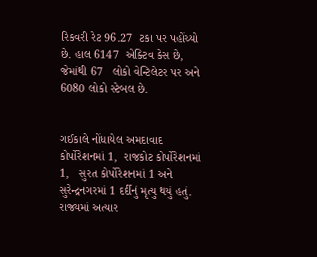રિકવરી રેટ 96.27  ટકા પર પહોંચ્યો છે. હાલ 6147  એક્ટિવ કેસ છે, જેમાંથી 67   લોકો વેન્ટિલેટર પર અને 6080 લોકો સ્ટેબલ છે.


ગઈકાલે નોંધાયેલ અમદાવાદ કોર્પોરેશનમાં 1,  રાજકોટ કોર્પોરેશનમાં 1,   સુરત કોર્પોરેશનમાં 1 અને સુરેન્દ્રનગરમાં 1 દર્દીનું મૃત્યુ થયું હતું.  રાજ્યમાં અત્યાર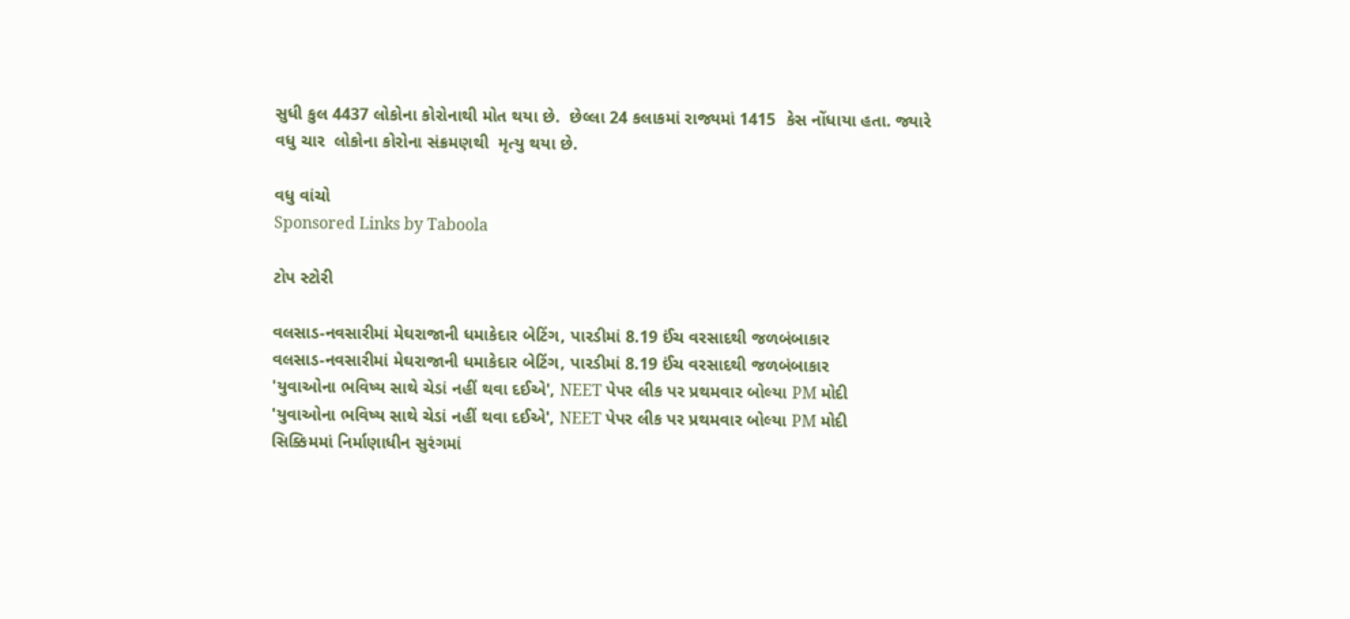સુધી કુલ 4437 લોકોના કોરોનાથી મોત થયા છે.  છેલ્લા 24 કલાકમાં રાજ્યમાં 1415  કેસ નોંધાયા હતા. જ્યારે વધુ ચાર  લોકોના કોરોના સંક્રમણથી  મૃત્યુ થયા છે.

વધુ વાંચો
Sponsored Links by Taboola

ટોપ સ્ટોરી

વલસાડ-નવસારીમાં મેઘરાજાની ધમાકેદાર બેટિંગ, પારડીમાં 8.19 ઈંચ વરસાદથી જળબંબાકાર
વલસાડ-નવસારીમાં મેઘરાજાની ધમાકેદાર બેટિંગ, પારડીમાં 8.19 ઈંચ વરસાદથી જળબંબાકાર
'યુવાઓના ભવિષ્ય સાથે ચેડાં નહીં થવા દઈએ', NEET પેપર લીક પર પ્રથમવાર બોલ્યા PM મોદી
'યુવાઓના ભવિષ્ય સાથે ચેડાં નહીં થવા દઈએ', NEET પેપર લીક પર પ્રથમવાર બોલ્યા PM મોદી
સિક્કિમમાં નિર્માણાધીન સુરંગમાં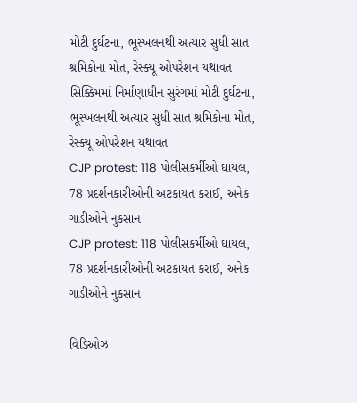મોટી દુર્ઘટના, ભૂસ્ખલનથી અત્યાર સુધી સાત શ્રમિકોના મોત, રેસ્ક્યૂ ઓપરેશન યથાવત
સિક્કિમમાં નિર્માણાધીન સુરંગમાં મોટી દુર્ઘટના, ભૂસ્ખલનથી અત્યાર સુધી સાત શ્રમિકોના મોત, રેસ્ક્યૂ ઓપરેશન યથાવત
CJP protest: 118 પોલીસકર્મીઓ ઘાયલ, 78 પ્રદર્શનકારીઓની અટકાયત કરાઈ, અનેક ગાડીઓને નુકસાન
CJP protest: 118 પોલીસકર્મીઓ ઘાયલ, 78 પ્રદર્શનકારીઓની અટકાયત કરાઈ, અનેક ગાડીઓને નુકસાન

વિડિઓઝ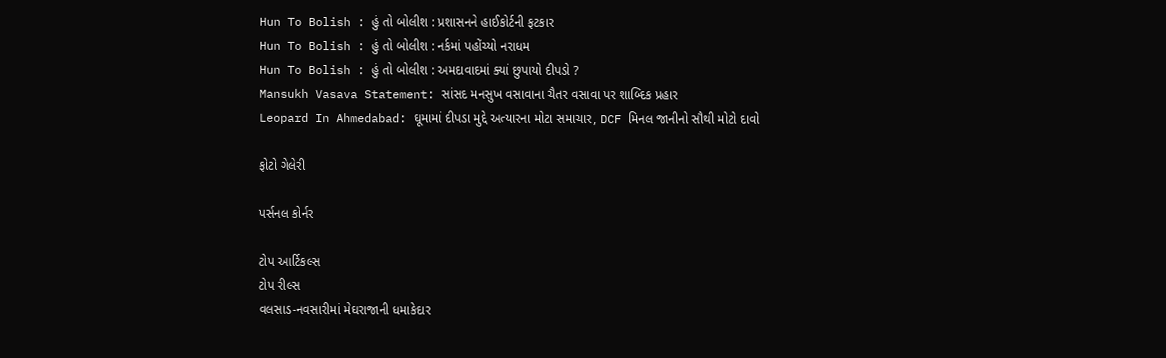Hun To Bolish : હું તો બોલીશ : પ્રશાસનને હાઈકોર્ટની ફટકાર
Hun To Bolish : હું તો બોલીશ : નર્કમાં પહોંચ્યો નરાધમ
Hun To Bolish : હું તો બોલીશ : અમદાવાદમાં ક્યાં છુપાયો દીપડો ?
Mansukh Vasava Statement: સાંસદ મનસુખ વસાવાના ચૈતર વસાવા પર શાબ્દિક પ્રહાર
Leopard In Ahmedabad: ઘૂમામાં દીપડા મુદ્દે અત્યારના મોટા સમાચાર, DCF મિનલ જાનીનો સૌથી મોટો દાવો

ફોટો ગેલેરી

પર્સનલ કોર્નર

ટોપ આર્ટિકલ્સ
ટોપ રીલ્સ
વલસાડ-નવસારીમાં મેઘરાજાની ધમાકેદાર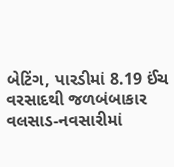બેટિંગ, પારડીમાં 8.19 ઈંચ વરસાદથી જળબંબાકાર
વલસાડ-નવસારીમાં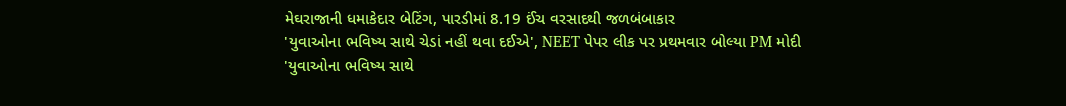મેઘરાજાની ધમાકેદાર બેટિંગ, પારડીમાં 8.19 ઈંચ વરસાદથી જળબંબાકાર
'યુવાઓના ભવિષ્ય સાથે ચેડાં નહીં થવા દઈએ', NEET પેપર લીક પર પ્રથમવાર બોલ્યા PM મોદી
'યુવાઓના ભવિષ્ય સાથે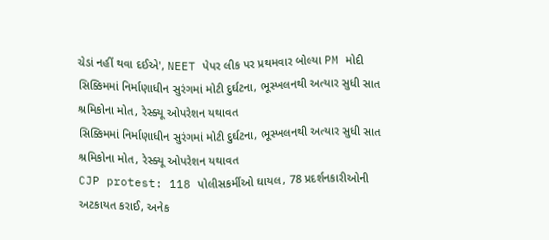ચેડાં નહીં થવા દઈએ', NEET પેપર લીક પર પ્રથમવાર બોલ્યા PM મોદી
સિક્કિમમાં નિર્માણાધીન સુરંગમાં મોટી દુર્ઘટના, ભૂસ્ખલનથી અત્યાર સુધી સાત શ્રમિકોના મોત, રેસ્ક્યૂ ઓપરેશન યથાવત
સિક્કિમમાં નિર્માણાધીન સુરંગમાં મોટી દુર્ઘટના, ભૂસ્ખલનથી અત્યાર સુધી સાત શ્રમિકોના મોત, રેસ્ક્યૂ ઓપરેશન યથાવત
CJP protest: 118 પોલીસકર્મીઓ ઘાયલ, 78 પ્રદર્શનકારીઓની અટકાયત કરાઈ, અનેક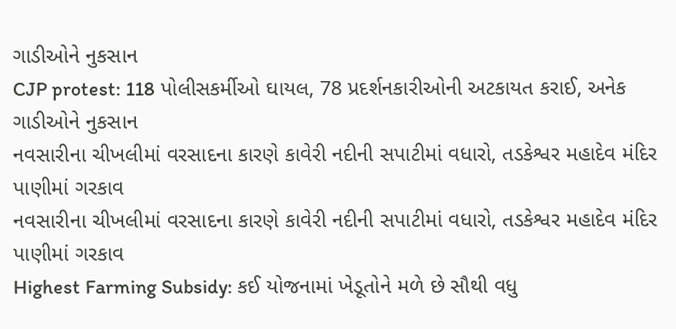ગાડીઓને નુકસાન
CJP protest: 118 પોલીસકર્મીઓ ઘાયલ, 78 પ્રદર્શનકારીઓની અટકાયત કરાઈ, અનેક ગાડીઓને નુકસાન
નવસારીના ચીખલીમાં વરસાદના કારણે કાવેરી નદીની સપાટીમાં વધારો, તડકેશ્વર મહાદેવ મંદિર પાણીમાં ગરકાવ
નવસારીના ચીખલીમાં વરસાદના કારણે કાવેરી નદીની સપાટીમાં વધારો, તડકેશ્વર મહાદેવ મંદિર પાણીમાં ગરકાવ
Highest Farming Subsidy: કઈ યોજનામાં ખેડૂતોને મળે છે સૌથી વધુ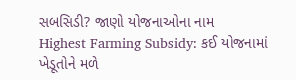સબસિડી? જાણો યોજનાઓના નામ
Highest Farming Subsidy: કઈ યોજનામાં ખેડૂતોને મળે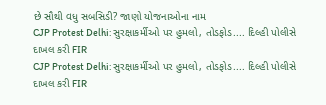છે સૌથી વધુ સબસિડી? જાણો યોજનાઓના નામ
CJP Protest Delhi: સુરક્ષાકર્મીઓ પર હુમલો, તોડફોડ.... દિલ્હી પોલીસે દાખલ કરી FIR
CJP Protest Delhi: સુરક્ષાકર્મીઓ પર હુમલો, તોડફોડ.... દિલ્હી પોલીસે દાખલ કરી FIR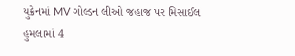યુક્રેનમાં MV ગોલ્ડન લીઓ જહાજ પર મિસાઈલ હુમલામાં 4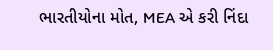ભારતીયોના મોત, MEA એ કરી નિંદા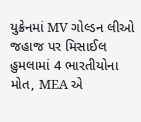યુક્રેનમાં MV ગોલ્ડન લીઓ જહાજ પર મિસાઈલ હુમલામાં 4 ભારતીયોના મોત, MEA એ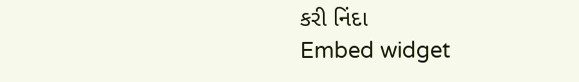કરી નિંદા
Embed widget